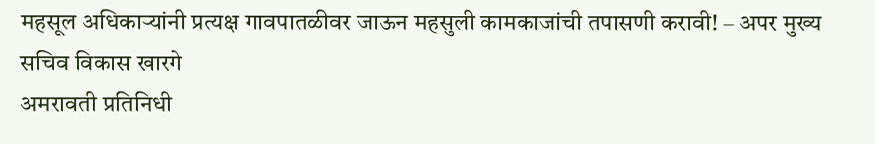महसूल अधिकाऱ्यांनी प्रत्यक्ष गावपातळीवर जाऊन महसुली कामकाजांची तपासणी करावी! – अपर मुख्य सचिव विकास खारगे
अमरावती प्रतिनिधी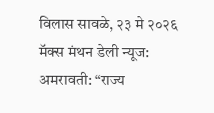विलास सावळे, २३ मे २०२६ मॅक्स मंथन डेली न्यूज:
अमरावती: “राज्य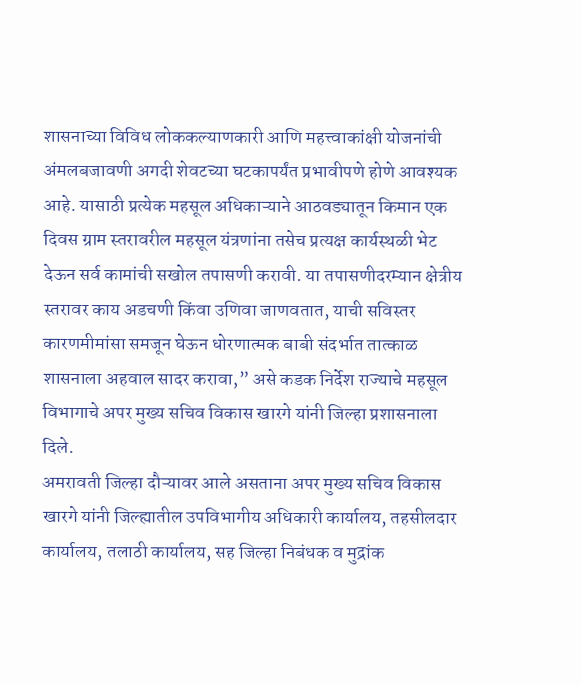शासनाच्या विविध लोककल्याणकारी आणि महत्त्वाकांक्षी योजनांची अंमलबजावणी अगदी शेवटच्या घटकापर्यंत प्रभावीपणे होणे आवश्यक आहे. यासाठी प्रत्येक महसूल अधिकाऱ्याने आठवड्यातून किमान एक दिवस ग्राम स्तरावरील महसूल यंत्रणांना तसेच प्रत्यक्ष कार्यस्थळी भेट देऊन सर्व कामांची सखोल तपासणी करावी. या तपासणीदरम्यान क्षेत्रीय स्तरावर काय अडचणी किंवा उणिवा जाणवतात, याची सविस्तर कारणमीमांसा समजून घेऊन धोरणात्मक बाबी संदर्भात तात्काळ शासनाला अहवाल सादर करावा,” असे कडक निर्देश राज्याचे महसूल विभागाचे अपर मुख्य सचिव विकास खारगे यांनी जिल्हा प्रशासनाला दिले.
अमरावती जिल्हा दौऱ्यावर आले असताना अपर मुख्य सचिव विकास खारगे यांनी जिल्ह्यातील उपविभागीय अधिकारी कार्यालय, तहसीलदार कार्यालय, तलाठी कार्यालय, सह जिल्हा निबंधक व मुद्रांक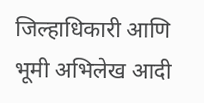जिल्हाधिकारी आणि भूमी अभिलेख आदी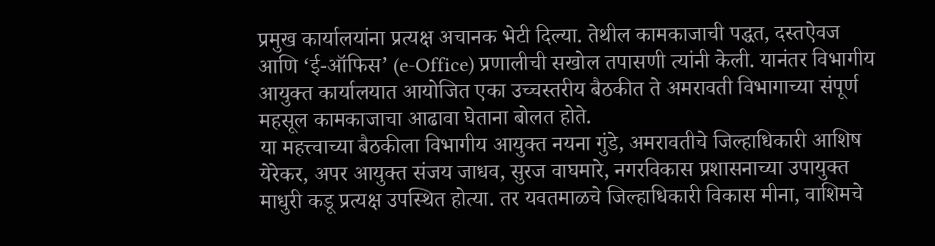प्रमुख कार्यालयांना प्रत्यक्ष अचानक भेटी दिल्या. तेथील कामकाजाची पद्धत, दस्तऐवज आणि ‘ई-ऑफिस’ (e-Office) प्रणालीची सखोल तपासणी त्यांनी केली. यानंतर विभागीय आयुक्त कार्यालयात आयोजित एका उच्चस्तरीय बैठकीत ते अमरावती विभागाच्या संपूर्ण महसूल कामकाजाचा आढावा घेताना बोलत होते.
या महत्त्वाच्या बैठकीला विभागीय आयुक्त नयना गुंडे, अमरावतीचे जिल्हाधिकारी आशिष येरेकर, अपर आयुक्त संजय जाधव, सुरज वाघमारे, नगरविकास प्रशासनाच्या उपायुक्त माधुरी कडू प्रत्यक्ष उपस्थित होत्या. तर यवतमाळचे जिल्हाधिकारी विकास मीना, वाशिमचे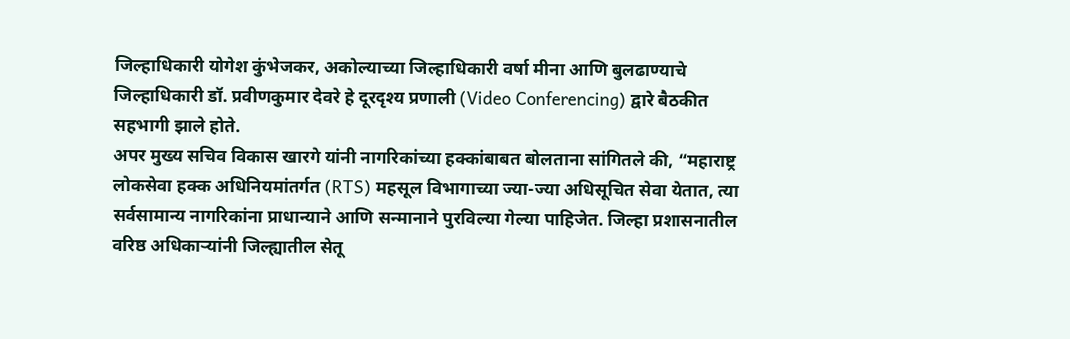जिल्हाधिकारी योगेश कुंभेजकर, अकोल्याच्या जिल्हाधिकारी वर्षा मीना आणि बुलढाण्याचे जिल्हाधिकारी डॉ. प्रवीणकुमार देवरे हे दूरदृश्य प्रणाली (Video Conferencing) द्वारे बैठकीत सहभागी झाले होते.
अपर मुख्य सचिव विकास खारगे यांनी नागरिकांच्या हक्कांबाबत बोलताना सांगितले की, “महाराष्ट्र लोकसेवा हक्क अधिनियमांतर्गत (RTS) महसूल विभागाच्या ज्या-ज्या अधिसूचित सेवा येतात, त्या सर्वसामान्य नागरिकांना प्राधान्याने आणि सन्मानाने पुरविल्या गेल्या पाहिजेत. जिल्हा प्रशासनातील वरिष्ठ अधिकाऱ्यांनी जिल्ह्यातील सेतू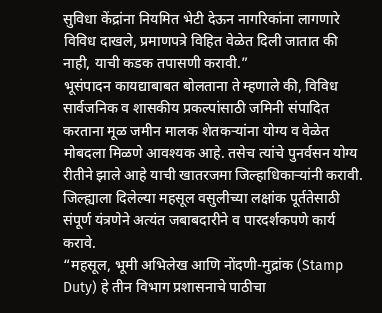सुविधा केंद्रांना नियमित भेटी देऊन नागरिकांना लागणारे विविध दाखले, प्रमाणपत्रे विहित वेळेत दिली जातात की नाही, याची कडक तपासणी करावी.”
भूसंपादन कायद्याबाबत बोलताना ते म्हणाले की, विविध सार्वजनिक व शासकीय प्रकल्पांसाठी जमिनी संपादित करताना मूळ जमीन मालक शेतकऱ्यांना योग्य व वेळेत मोबदला मिळणे आवश्यक आहे. तसेच त्यांचे पुनर्वसन योग्य रीतीने झाले आहे याची खातरजमा जिल्हाधिकाऱ्यांनी करावी. जिल्ह्याला दिलेल्या महसूल वसुलीच्या लक्षांक पूर्ततेसाठी संपूर्ण यंत्रणेने अत्यंत जबाबदारीने व पारदर्शकपणे कार्य करावे.
“महसूल, भूमी अभिलेख आणि नोंदणी-मुद्रांक (Stamp Duty) हे तीन विभाग प्रशासनाचे पाठीचा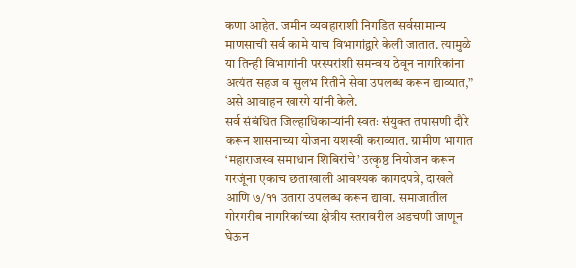कणा आहेत. जमीन व्यवहाराशी निगडित सर्वसामान्य माणसाची सर्व कामे याच विभागांद्वारे केली जातात. त्यामुळे या तिन्ही विभागांनी परस्परांशी समन्वय ठेवून नागरिकांना अत्यंत सहज व सुलभ रितीने सेवा उपलब्ध करून द्याव्यात,” असे आवाहन खारगे यांनी केले.
सर्व संबंधित जिल्हाधिकाऱ्यांनी स्वतः संयुक्त तपासणी दौरे करून शासनाच्या योजना यशस्वी कराव्यात. ग्रामीण भागात ‘महाराजस्व समाधान शिबिरांचे’ उत्कृष्ठ नियोजन करून गरजूंना एकाच छताखाली आवश्यक कागदपत्रे, दाखले आणि ७/११ उतारा उपलब्ध करून द्यावा. समाजातील गोरगरीब नागरिकांच्या क्षेत्रीय स्तरावरील अडचणी जाणून घेऊन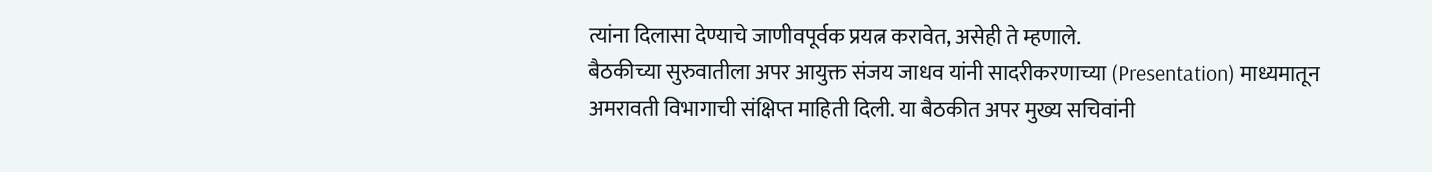त्यांना दिलासा देण्याचे जाणीवपूर्वक प्रयत्न करावेत, असेही ते म्हणाले.
बैठकीच्या सुरुवातीला अपर आयुक्त संजय जाधव यांनी सादरीकरणाच्या (Presentation) माध्यमातून अमरावती विभागाची संक्षिप्त माहिती दिली. या बैठकीत अपर मुख्य सचिवांनी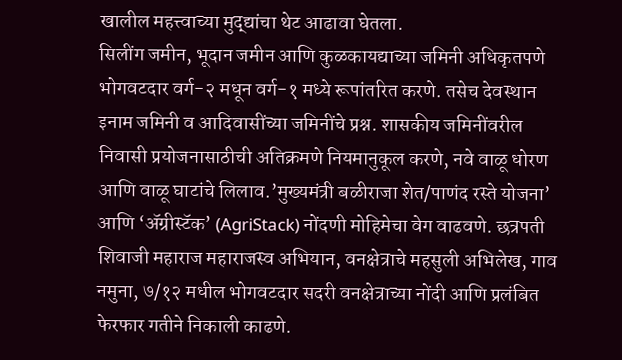खालील महत्त्वाच्या मुद्द्यांचा थेट आढावा घेतला.
सिलींग जमीन, भूदान जमीन आणि कुळकायद्याच्या जमिनी अधिकृतपणे भोगवटदार वर्ग-२ मधून वर्ग-१ मध्ये रूपांतरित करणे. तसेच देवस्थान इनाम जमिनी व आदिवासींच्या जमिनींचे प्रश्न. शासकीय जमिनींवरील निवासी प्रयोजनासाठीची अतिक्रमणे नियमानुकूल करणे, नवे वाळू धोरण आणि वाळू घाटांचे लिलाव.’मुख्यमंत्री बळीराजा शेत/पाणंद रस्ते योजना’ आणि ‘ॲग्रीस्टॅक’ (AgriStack) नोंदणी मोहिमेचा वेग वाढवणे. छत्रपती शिवाजी महाराज महाराजस्व अभियान, वनक्षेत्राचे महसुली अभिलेख, गाव नमुना, ७/१२ मधील भोगवटदार सदरी वनक्षेत्राच्या नोंदी आणि प्रलंबित फेरफार गतीने निकाली काढणे.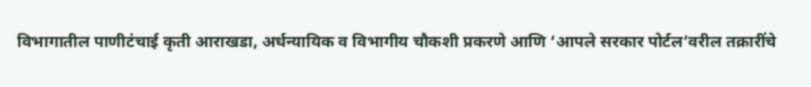विभागातील पाणीटंचाई कृती आराखडा, अर्धन्यायिक व विभागीय चौकशी प्रकरणे आणि ‘आपले सरकार पोर्टल’वरील तक्रारींचे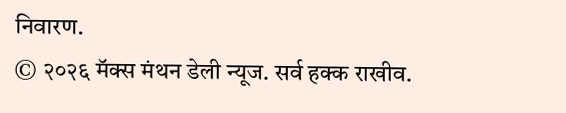निवारण.
© २०२६ मॅक्स मंथन डेली न्यूज. सर्व हक्क राखीव.